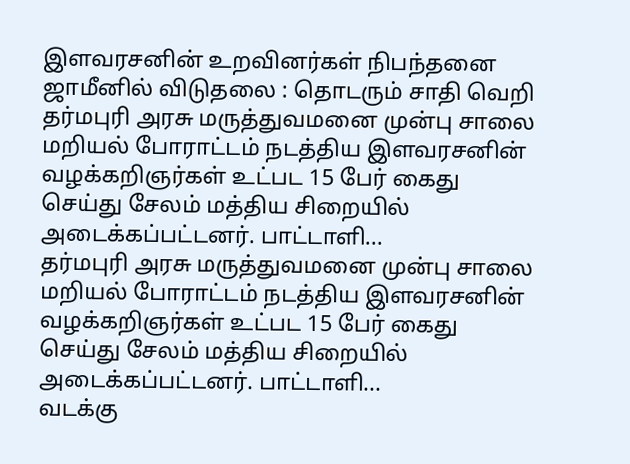இளவரசனின் உறவினர்கள் நிபந்தனை ஜாமீனில் விடுதலை : தொடரும் சாதி வெறி
தர்மபுரி அரசு மருத்துவமனை முன்பு சாலை மறியல் போராட்டம் நடத்திய இளவரசனின் வழக்கறிஞர்கள் உட்பட 15 பேர் கைது செய்து சேலம் மத்திய சிறையில் அடைக்கப்பட்டனர். பாட்டாளி...
தர்மபுரி அரசு மருத்துவமனை முன்பு சாலை மறியல் போராட்டம் நடத்திய இளவரசனின் வழக்கறிஞர்கள் உட்பட 15 பேர் கைது செய்து சேலம் மத்திய சிறையில் அடைக்கப்பட்டனர். பாட்டாளி...
வடக்கு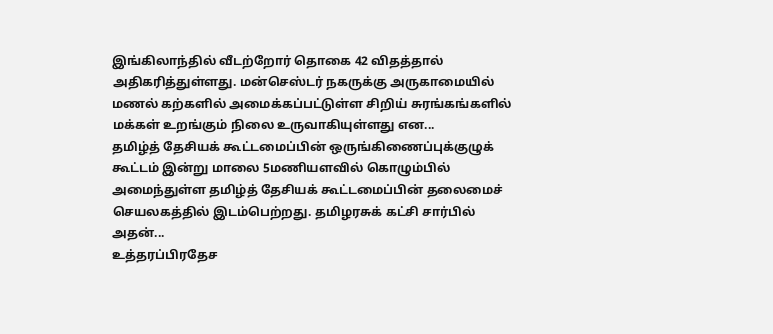இங்கிலாந்தில் வீடற்றோர் தொகை 42 விதத்தால் அதிகரித்துள்ளது. மன்செஸ்டர் நகருக்கு அருகாமையில் மணல் கற்களில் அமைக்கப்பட்டுள்ள சிறிய் சுரங்கங்களில் மக்கள் உறங்கும் நிலை உருவாகியுள்ளது என...
தமிழ்த் தேசியக் கூட்டமைப்பின் ஒருங்கிணைப்புக்குழுக் கூட்டம் இன்று மாலை 5மணியளவில் கொழும்பில் அமைந்துள்ள தமிழ்த் தேசியக் கூட்டமைப்பின் தலைமைச் செயலகத்தில் இடம்பெற்றது. தமிழரசுக் கட்சி சார்பில் அதன்...
உத்தரப்பிரதேச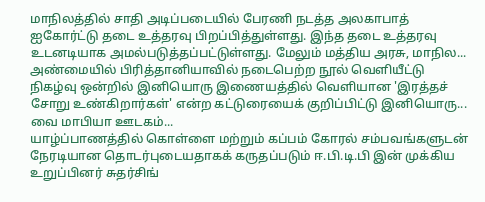மாநிலத்தில் சாதி அடிப்படையில் பேரணி நடத்த அலகாபாத் ஐகோர்ட்டு தடை உத்தரவு பிறப்பித்துள்ளது. இந்த தடை உத்தரவு உடனடியாக அமல்படுத்தப்பட்டுள்ளது. மேலும் மத்திய அரசு, மாநில...
அண்மையில் பிரித்தானியாவில் நடைபெற்ற நூல் வெளியீட்டு நிகழ்வு ஒன்றில் இனியொரு இணையத்தில் வெளியான 'இரத்தச் சோறு உண்கிறார்கள்' என்ற கட்டுரையைக் குறிப்பிட்டு இனியொரு... வை மாபியா ஊடகம்...
யாழ்ப்பாணத்தில் கொள்ளை மற்றும் கப்பம் கோரல் சம்பவங்களுடன் நேரடியான தொடர்புடையதாகக் கருதப்படும் ஈ.பி.டி.பி இன் முக்கிய உறுப்பினர் சுதர்சிங்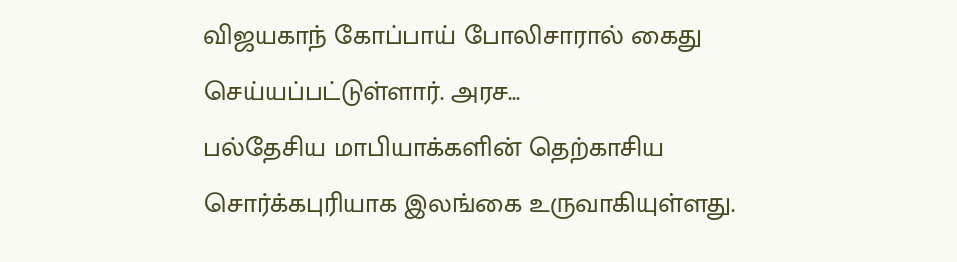விஜயகாந் கோப்பாய் போலிசாரால் கைது செய்யப்பட்டுள்ளார். அரச...
பல்தேசிய மாபியாக்களின் தெற்காசிய சொர்க்கபுரியாக இலங்கை உருவாகியுள்ளது.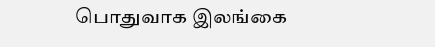பொதுவாக இலங்கை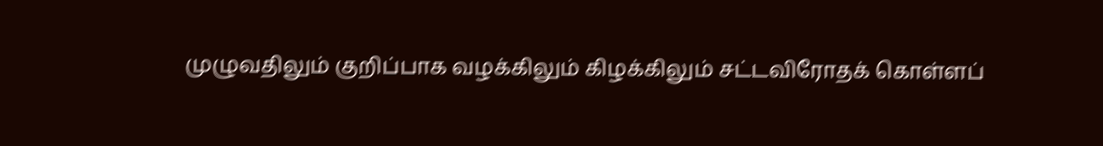முழுவதிலும் குறிப்பாக வழக்கிலும் கிழக்கிலும் சட்டவிரோதக் கொள்ளப்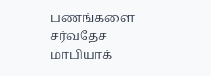பணங்களை சர்வதேச மாபியாக்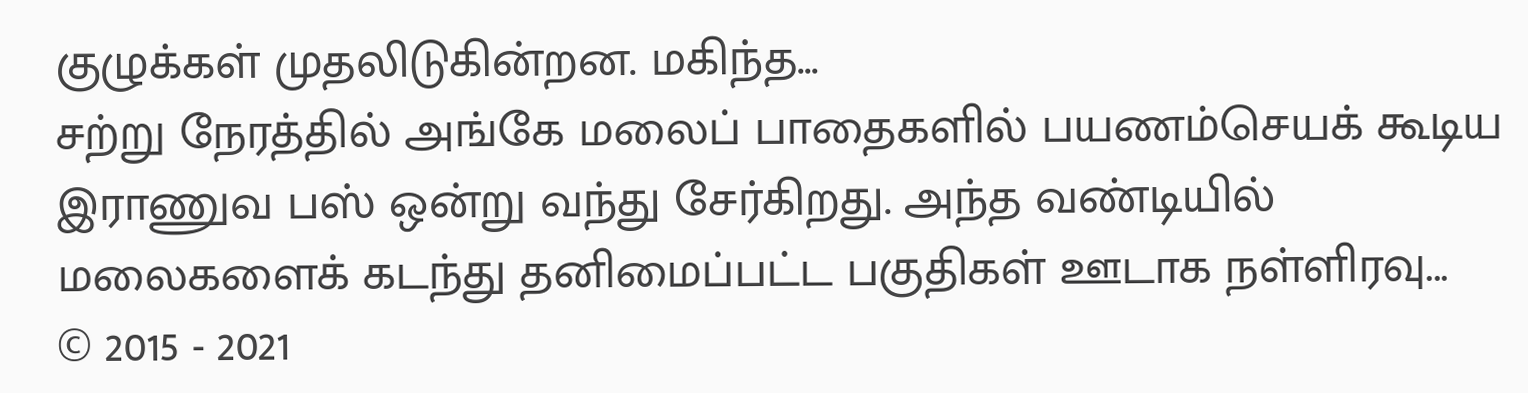குழுக்கள் முதலிடுகின்றன. மகிந்த...
சற்று நேரத்தில் அங்கே மலைப் பாதைகளில் பயணம்செயக் கூடிய இராணுவ பஸ் ஒன்று வந்து சேர்கிறது. அந்த வண்டியில் மலைகளைக் கடந்து தனிமைப்பட்ட பகுதிகள் ஊடாக நள்ளிரவு...
© 2015 - 2021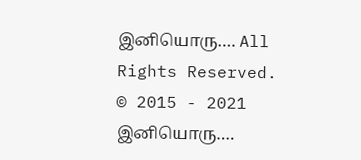இனியொரு…. All Rights Reserved.
© 2015 - 2021 இனியொரு….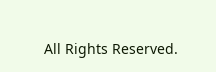All Rights Reserved.